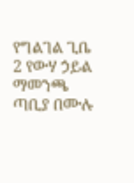የግልገል ጊቤ 2 የውሃ ኃይል ማመንጫ ጣቢያ በሙሉ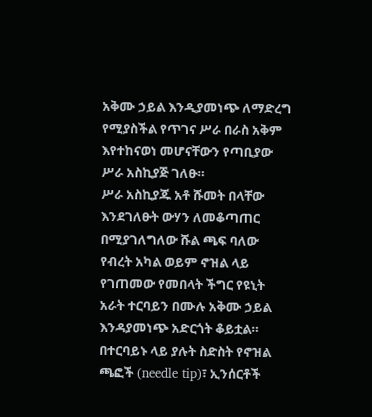አቅሙ ኃይል እንዲያመነጭ ለማድረግ የሚያስችል የጥገና ሥራ በራስ አቅም እየተከናወነ መሆናቸውን የጣቢያው ሥራ አስኪያጅ ገለፁ።
ሥራ አስኪያጁ አቶ ሹመት በላቸው እንደገለፁት ውሃን ለመቆጣጠር በሚያገለግለው ሹል ጫፍ ባለው የብረት አካል ወይም ኖዝል ላይ የገጠመው የመበላት ችግር የዩኒት አራት ተርባይን በሙሉ አቅሙ ኃይል እንዳያመነጭ አድርጎት ቆይቷል።
በተርባይኑ ላይ ያሉት ስድስት የኖዝል ጫፎች (needle tip)፣ ኢንሰርቶች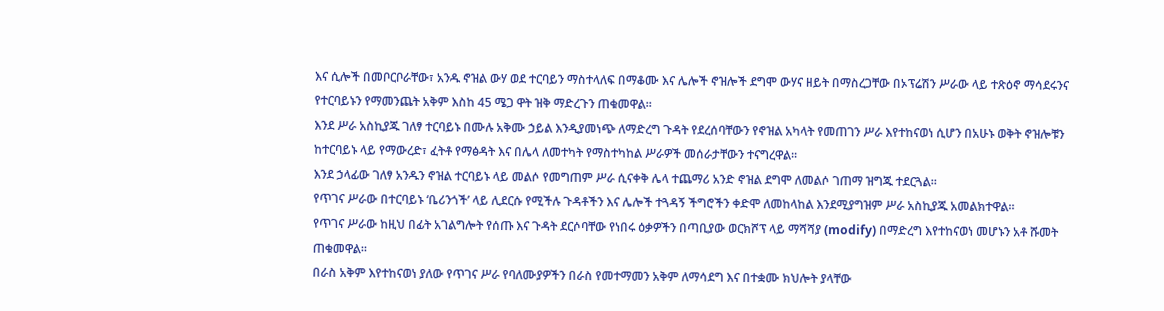እና ሲሎች በመቦርቦራቸው፣ አንዱ ኖዝል ውሃ ወደ ተርባይን ማስተላለፍ በማቆሙ እና ሌሎች ኖዝሎች ደግሞ ውሃና ዘይት በማስረጋቸው በኦፕሬሽን ሥራው ላይ ተጽዕኖ ማሳደሩንና የተርባይኑን የማመንጨት አቅም እስከ 45 ሜጋ ዋት ዝቅ ማድረጉን ጠቁመዋል።
እንደ ሥራ አስኪያጁ ገለፃ ተርባይኑ በሙሉ አቅሙ ኃይል እንዲያመነጭ ለማድረግ ጉዳት የደረሰባቸውን የኖዝል አካላት የመጠገን ሥራ እየተከናወነ ሲሆን በአሁኑ ወቅት ኖዝሎቹን ከተርባይኑ ላይ የማውረድ፣ ፈትቶ የማፅዳት እና በሌላ ለመተካት የማስተካከል ሥራዎች መሰራታቸውን ተናግረዋል፡፡
እንደ ኃላፊው ገለፃ አንዱን ኖዝል ተርባይኑ ላይ መልሶ የመግጠም ሥራ ሲናቀቅ ሌላ ተጨማሪ አንድ ኖዝል ደግሞ ለመልሶ ገጠማ ዝግጁ ተደርጓል።
የጥገና ሥራው በተርባይኑ ‘ቤሪንጎች’ ላይ ሊደርሱ የሚችሉ ጉዳቶችን እና ሌሎች ተጓዳኝ ችግሮችን ቀድሞ ለመከላከል እንደሚያግዝም ሥራ አስኪያጁ አመልክተዋል።
የጥገና ሥራው ከዚህ በፊት አገልግሎት የሰጡ እና ጉዳት ደርሶባቸው የነበሩ ዕቃዎችን በጣቢያው ወርክሾፕ ላይ ማሻሻያ (modify) በማድረግ እየተከናወነ መሆኑን አቶ ሹመት ጠቁመዋል።
በራስ አቅም እየተከናወነ ያለው የጥገና ሥራ የባለሙያዎችን በራስ የመተማመን አቅም ለማሳደግ እና በተቋሙ ክህሎት ያላቸው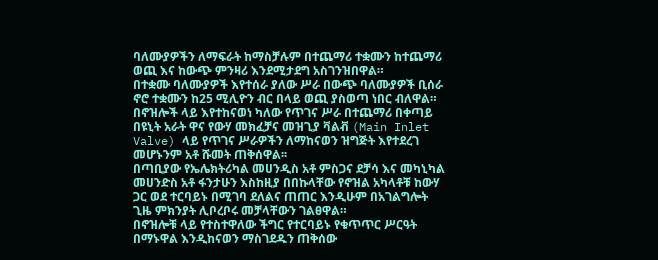ባለሙያዎችን ለማፍራት ከማስቻሉም በተጨማሪ ተቋሙን ከተጨማሪ ወጪ እና ከውጭ ምንዛሪ እንደሚታደግ አስገንዝበዋል።
በተቋሙ ባለሙያዎች እየተሰራ ያለው ሥራ በውጭ ባለሙያዎች ቢሰራ ኖሮ ተቋሙን ከ25 ሚሊዮን ብር በላይ ወጪ ያስወጣ ነበር ብለዋል።
በኖዝሎች ላይ እየተከናወነ ካለው የጥገና ሥራ በተጨማሪ በቀጣይ በዩኒት አራት ዋና የውሃ መክፈቻና መዝጊያ ቫልቭ (Main Inlet Valve) ላይ የጥገና ሥራዎችን ለማከናወን ዝግጅት እየተደረገ መሆኑንም አቶ ሹመት ጠቅሰዋል፡፡
በጣቢያው የኤሌክትሪካል መሀንዲስ አቶ ምስጋና ደቻሳ እና መካኒካል መሀንድስ አቶ ፋንታሁን እስከዚያ በበኩላቸው የኖዝል አካላቶቹ ከውሃ ጋር ወደ ተርባይኑ በሚገባ ደለልና ጠጠር እንዲሁም በአገልግሎት ጊዜ ምክንያት ሊቦረቦሩ መቻላቸውን ገልፀዋል።
በኖዝሎቹ ላይ የተስተዋለው ችግር የተርባይኑ የቁጥጥር ሥርዓት በማኑዋል እንዲከናወን ማስገደዱን ጠቅሰው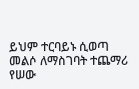ይህም ተርባይኑ ሲወጣ መልሶ ለማስገባት ተጨማሪ የሠው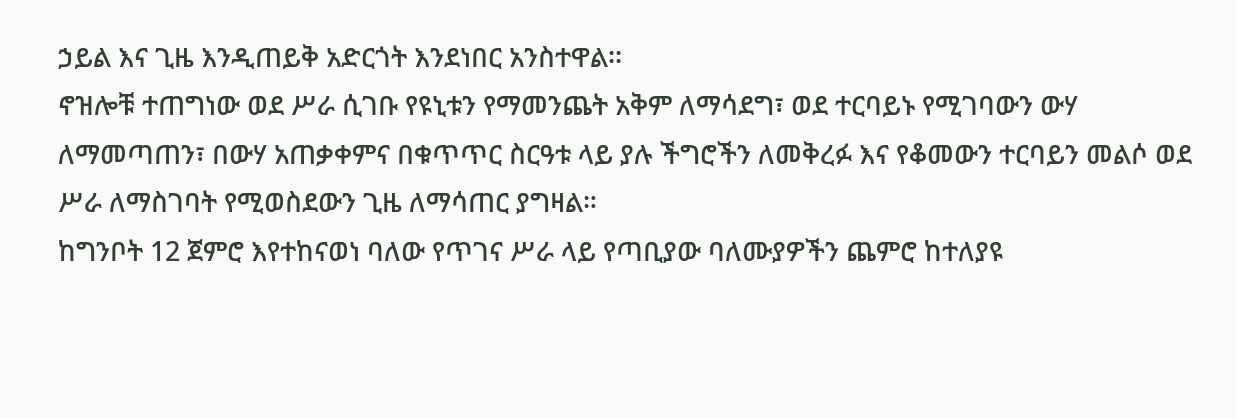ኃይል እና ጊዜ እንዲጠይቅ አድርጎት እንደነበር አንስተዋል፡፡
ኖዝሎቹ ተጠግነው ወደ ሥራ ሲገቡ የዩኒቱን የማመንጨት አቅም ለማሳደግ፣ ወደ ተርባይኑ የሚገባውን ውሃ ለማመጣጠን፣ በውሃ አጠቃቀምና በቁጥጥር ስርዓቱ ላይ ያሉ ችግሮችን ለመቅረፉ እና የቆመውን ተርባይን መልሶ ወደ ሥራ ለማስገባት የሚወስደውን ጊዜ ለማሳጠር ያግዛል።
ከግንቦት 12 ጀምሮ እየተከናወነ ባለው የጥገና ሥራ ላይ የጣቢያው ባለሙያዎችን ጨምሮ ከተለያዩ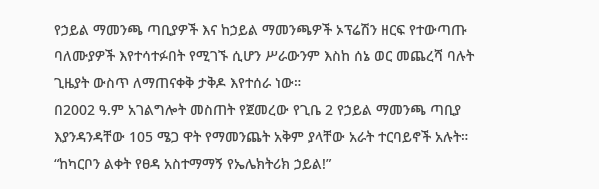የኃይል ማመንጫ ጣቢያዎች እና ከኃይል ማመንጫዎች ኦፕሬሽን ዘርፍ የተውጣጡ ባለሙያዎች እየተሳተፉበት የሚገኙ ሲሆን ሥራውንም እስከ ሰኔ ወር መጨረሻ ባሉት ጊዜያት ውስጥ ለማጠናቀቅ ታቅዶ እየተሰራ ነው።
በ2002 ዓ.ም አገልግሎት መስጠት የጀመረው የጊቤ 2 የኃይል ማመንጫ ጣቢያ እያንዳንዳቸው 105 ሜጋ ዋት የማመንጨት አቅም ያላቸው አራት ተርባይኖች አሉት።
“ከካርቦን ልቀት የፀዳ አስተማማኝ የኤሌክትሪክ ኃይል!”